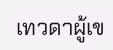เทวดาผู้เข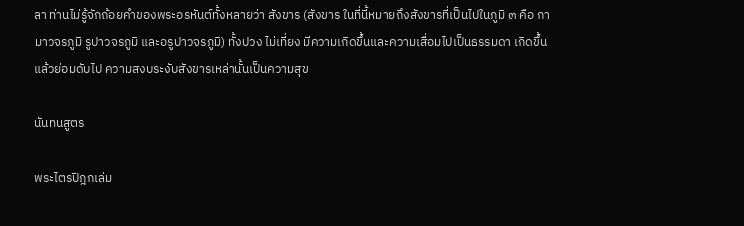ลา ท่านไม่รู้จักถ้อยคำของพระอรหันต์ทั้งหลายว่า สังขาร (สังขาร ในที่นี้หมายถึงสังขารที่เป็นไปในภูมิ ๓ คือ กามาวจรภูมิ รูปาวจรภูมิ และอรูปาวจรภูมิ) ทั้งปวง ไม่เที่ยง มีความเกิดขึ้นและความเสื่อมไปเป็นธรรมดา เกิดขึ้นแล้วย่อมดับไป ความสงบระงับสังขารเหล่านั้นเป็นความสุข

นันทนสูตร

พระไตรปิฎกเล่ม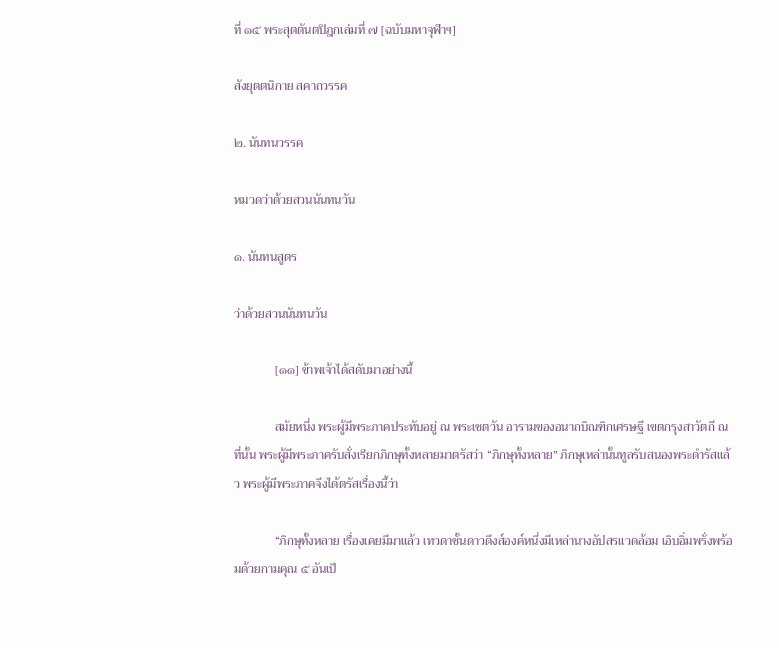ที่ ๑๕ พระสุตตันตปิฎกเล่มที่ ๗ [ฉบับมหาจุฬาฯ]

สังยุตตนิกาย สคาถวรรค

๒. นันทนวรรค

หมวดว่าด้วยสวนนันทนวัน

๑. นันทนสูตร

ว่าด้วยสวนนันทนวัน

             [๑๑] ข้าพเจ้าได้สดับมาอย่างนี้

             สมัยหนึ่ง พระผู้มีพระภาคประทับอยู่ ณ พระเชตวัน อารามของอนาถบิณฑิกเศรษฐี เขตกรุงสาวัตถี ณ ที่นั้น พระผู้มีพระภาครับสั่งเรียกภิกษุทั้งหลายมาตรัสว่า “ภิกษุทั้งหลาย” ภิกษุเหล่านั้นทูลรับสนองพระดำรัสแล้ว พระผู้มีพระภาคจึงได้ตรัสเรื่องนี้ว่า

             “ภิกษุทั้งหลาย เรื่องเคยมีมาแล้ว เทวดาชั้นดาวดึงส์องค์หนึ่งมีเหล่านางอัปสรแวดล้อม เอิบอิ่มพรั่งพร้อมด้วยกามคุณ ๕ อันเป็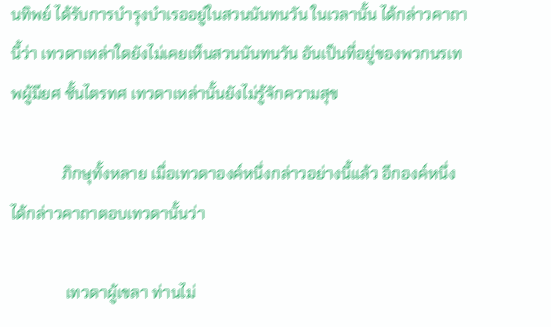นทิพย์ ได้รับการบำรุงบำเรออยู่ในสวนนันทนวัน ในเวลานั้น ได้กล่าวคาถานี้ว่า เทวดาเหล่าใดยังไม่เคยเห็นสวนนันทนวัน อันเป็นที่อยู่ของพวกนรเทพผู้มียศ ชั้นไตรทศ เทวดาเหล่านั้นยังไม่รู้จักความสุข

             ภิกษุทั้งหลาย เมื่อเทวดาองค์หนึ่งกล่าวอย่างนี้แล้ว อีกองค์หนึ่งได้กล่าวคาถาตอบเทวดานั้นว่า

              เทวดาผู้เขลา ท่านไม่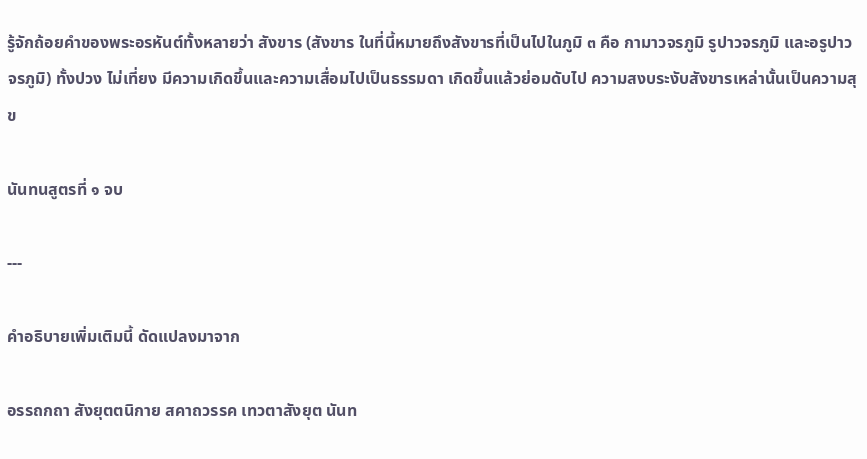รู้จักถ้อยคำของพระอรหันต์ทั้งหลายว่า สังขาร (สังขาร ในที่นี้หมายถึงสังขารที่เป็นไปในภูมิ ๓ คือ กามาวจรภูมิ รูปาวจรภูมิ และอรูปาวจรภูมิ) ทั้งปวง ไม่เที่ยง มีความเกิดขึ้นและความเสื่อมไปเป็นธรรมดา เกิดขึ้นแล้วย่อมดับไป ความสงบระงับสังขารเหล่านั้นเป็นความสุข

นันทนสูตรที่ ๑ จบ

---

คำอธิบายเพิ่มเติมนี้ ดัดแปลงมาจาก

อรรถกถา สังยุตตนิกาย สคาถวรรค เทวตาสังยุต นันท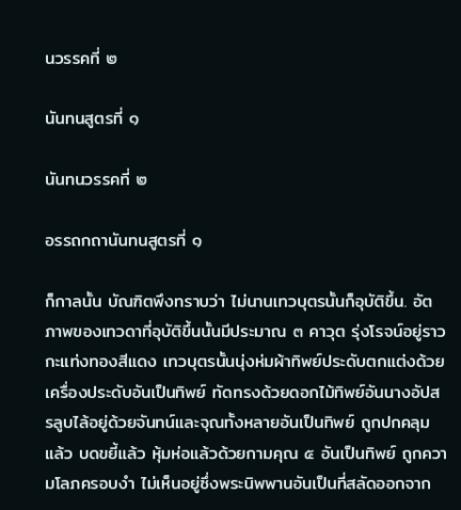นวรรคที่ ๒

นันทนสูตรที่ ๑

นันทนวรรคที่ ๒

อรรถกถานันทนสูตรที่ ๑

ก็กาลนั้น บัณฑิตพึงทราบว่า ไม่นานเทวบุตรนั้นก็อุบัติขึ้น. อัตภาพของเทวดาที่อุบัติขึ้นนั้นมีประมาณ ๓ คาวุต รุ่งโรจน์อยู่ราวกะแท่งทองสีแดง เทวบุตรนั้นนุ่งห่มผ้าทิพย์ประดับตกแต่งด้วยเครื่องประดับอันเป็นทิพย์ ทัดทรงด้วยดอกไม้ทิพย์อันนางอัปสรลูบไล้อยู่ด้วยจันทน์และจุณทั้งหลายอันเป็นทิพย์ ถูกปกคลุมแล้ว บดขยี้แล้ว หุ้มห่อแล้วด้วยกามคุณ ๕ อันเป็นทิพย์ ถูกความโลภครอบงำ ไม่เห็นอยู่ซึ่งพระนิพพานอันเป็นที่สลัดออกจาก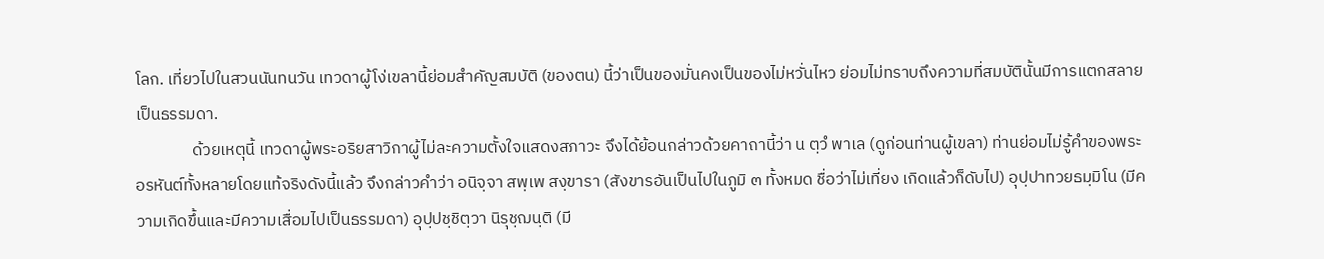โลก. เที่ยวไปในสวนนันทนวัน เทวดาผู้โง่เขลานี้ย่อมสำคัญสมบัติ (ของตน) นี้ว่าเป็นของมั่นคงเป็นของไม่หวั่นไหว ย่อมไม่ทราบถึงความที่สมบัตินั้นมีการแตกสลายเป็นธรรมดา.
               ด้วยเหตุนี้ เทวดาผู้พระอริยสาวิกาผู้ไม่ละความตั้งใจแสดงสภาวะ จึงได้ย้อนกล่าวด้วยคาถานี้ว่า น ตฺวํ พาเล (ดูก่อนท่านผู้เขลา) ท่านย่อมไม่รู้คำของพระอรหันต์ทั้งหลายโดยแท้จริงดังนี้แล้ว จึงกล่าวคำว่า อนิจฺจา สพฺเพ สงฺขารา (สังขารอันเป็นไปในภูมิ ๓ ทั้งหมด ชื่อว่าไม่เที่ยง เกิดแล้วก็ดับไป) อุปฺปาทวยธมฺมิโน (มีความเกิดขึ้นและมีความเสื่อมไปเป็นธรรมดา) อุปฺปชฺชิตฺวา นิรุชฺฌนฺติ (มี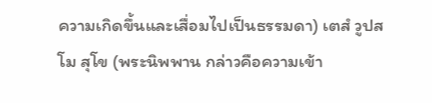ความเกิดขึ้นและเสื่อมไปเป็นธรรมดา) เตสํ วูปสโม สุโข (พระนิพพาน กล่าวคือความเข้า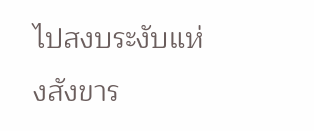ไปสงบระงับแห่งสังขาร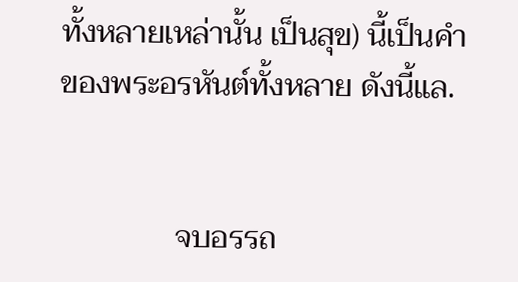ทั้งหลายเหล่านั้น เป็นสุข) นี้เป็นคำของพระอรหันต์ทั้งหลาย ดังนี้แล.


               จบอรรถ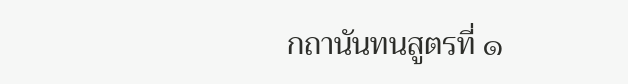กถานันทนสูตรที่ ๑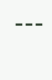---